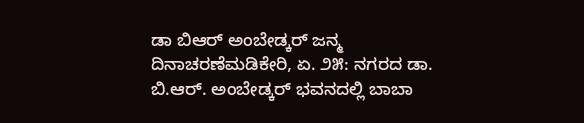ಡಾ ಬಿಆರ್ ಅಂಬೇಡ್ಕರ್ ಜನ್ಮ ದಿನಾಚರಣೆಮಡಿಕೇರಿ, ಏ. ೨೫: ನಗರದ ಡಾ. ಬಿ.ಆರ್. ಅಂಬೇಡ್ಕರ್ ಭವನದಲ್ಲಿ ಬಾಬಾ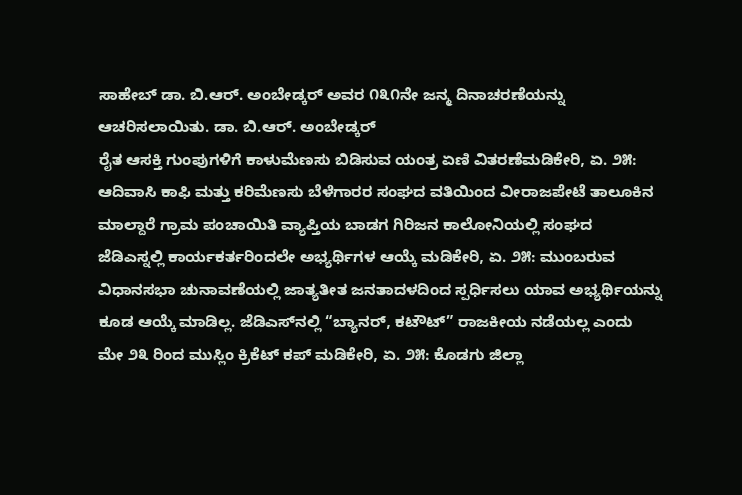ಸಾಹೇಬ್ ಡಾ. ಬಿ.ಆರ್. ಅಂಬೇಡ್ಕರ್ ಅವರ ೧೩೧ನೇ ಜನ್ಮ ದಿನಾಚರಣೆಯನ್ನು ಆಚರಿಸಲಾಯಿತು. ಡಾ. ಬಿ.ಆರ್. ಅಂಬೇಡ್ಕರ್
ರೈತ ಆಸಕ್ತಿ ಗುಂಪುಗಳಿಗೆ ಕಾಳುಮೆಣಸು ಬಿಡಿಸುವ ಯಂತ್ರ ಏಣಿ ವಿತರಣೆಮಡಿಕೇರಿ, ಏ. ೨೫: ಆದಿವಾಸಿ ಕಾಫಿ ಮತ್ತು ಕರಿಮೆಣಸು ಬೆಳೆಗಾರರ ಸಂಘದ ವತಿಯಿಂದ ವೀರಾಜಪೇಟೆ ತಾಲೂಕಿನ ಮಾಲ್ದಾರೆ ಗ್ರಾಮ ಪಂಚಾಯಿತಿ ವ್ಯಾಪ್ತಿಯ ಬಾಡಗ ಗಿರಿಜನ ಕಾಲೋನಿಯಲ್ಲಿ ಸಂಘದ
ಜೆಡಿಎಸ್ನಲ್ಲಿ ಕಾರ್ಯಕರ್ತರಿಂದಲೇ ಅಭ್ಯರ್ಥಿಗಳ ಆಯ್ಕೆ ಮಡಿಕೇರಿ, ಏ. ೨೫: ಮುಂಬರುವ ವಿಧಾನಸಭಾ ಚುನಾವಣೆಯಲ್ಲಿ ಜಾತ್ಯತೀತ ಜನತಾದಳದಿಂದ ಸ್ಪರ್ಧಿಸಲು ಯಾವ ಅಭ್ಯರ್ಥಿಯನ್ನು ಕೂಡ ಆಯ್ಕೆ ಮಾಡಿಲ್ಲ. ಜೆಡಿಎಸ್‌ನಲ್ಲಿ “ಬ್ಯಾನರ್, ಕಟೌಟ್” ರಾಜಕೀಯ ನಡೆಯಲ್ಲ ಎಂದು
ಮೇ ೨೩ ರಿಂದ ಮುಸ್ಲಿಂ ಕ್ರಿಕೆಟ್ ಕಪ್ ಮಡಿಕೇರಿ, ಏ. ೨೫: ಕೊಡಗು ಜಿಲ್ಲಾ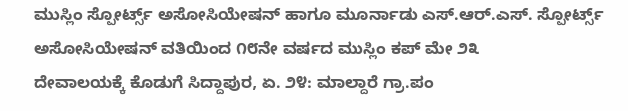ಮುಸ್ಲಿಂ ಸ್ಪೋರ್ಟ್ಸ್ ಅಸೋಸಿಯೇಷನ್ ಹಾಗೂ ಮೂರ್ನಾಡು ಎಸ್.ಆರ್.ಎಸ್. ಸ್ಪೋರ್ಟ್ಸ್ ಅಸೋಸಿಯೇಷನ್ ವತಿಯಿಂದ ೧೮ನೇ ವರ್ಷದ ಮುಸ್ಲಿಂ ಕಪ್ ಮೇ ೨೩
ದೇವಾಲಯಕ್ಕೆ ಕೊಡುಗೆ ಸಿದ್ದಾಪುರ, ಏ. ೨೪: ಮಾಲ್ದಾರೆ ಗ್ರಾ.ಪಂ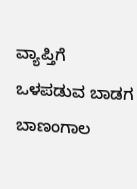ವ್ಯಾಪ್ತಿಗೆ ಒಳಪಡುವ ಬಾಡಗ ಬಾಣಂಗಾಲ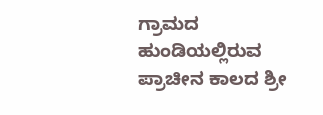ಗ್ರಾಮದ ಹುಂಡಿಯಲ್ಲಿರುವ ಪ್ರಾಚೀನ ಕಾಲದ ಶ್ರೀ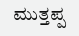ಮುತ್ತಪ್ಪ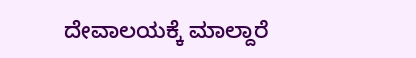ದೇವಾಲಯಕ್ಕೆ ಮಾಲ್ದಾರೆ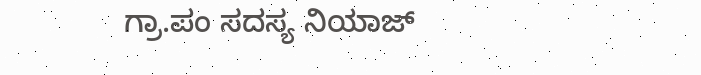ಗ್ರಾ.ಪಂ ಸದಸ್ಯ ನಿಯಾಜ್